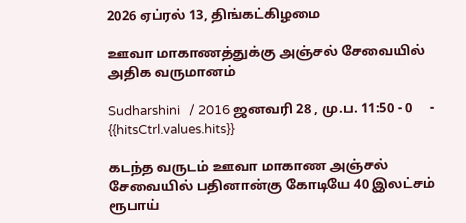2026 ஏப்ரல் 13, திங்கட்கிழமை

ஊவா மாகாணத்துக்கு அஞ்சல் சேவையில் அதிக வருமானம்

Sudharshini   / 2016 ஜனவரி 28 , மு.ப. 11:50 - 0     - {{hitsCtrl.values.hits}}

கடந்த வருடம் ஊவா மாகாண அஞ்சல் சேவையில் பதினான்கு கோடியே 40 இலட்சம் ரூபாய்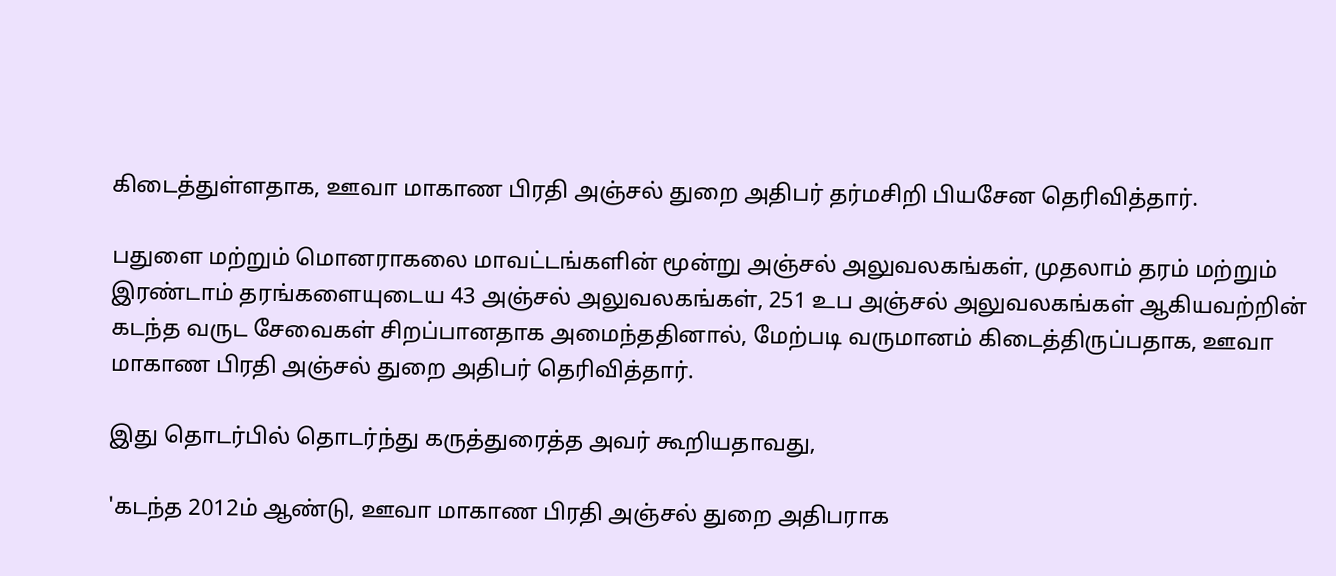கிடைத்துள்ளதாக, ஊவா மாகாண பிரதி அஞ்சல் துறை அதிபர் தர்மசிறி பியசேன தெரிவித்தார்.

பதுளை மற்றும் மொனராகலை மாவட்டங்களின் மூன்று அஞ்சல் அலுவலகங்கள், முதலாம் தரம் மற்றும் இரண்டாம் தரங்களையுடைய 43 அஞ்சல் அலுவலகங்கள், 251 உப அஞ்சல் அலுவலகங்கள் ஆகியவற்றின் கடந்த வருட சேவைகள் சிறப்பானதாக அமைந்ததினால், மேற்படி வருமானம் கிடைத்திருப்பதாக, ஊவா மாகாண பிரதி அஞ்சல் துறை அதிபர் தெரிவித்தார்.

இது தொடர்பில் தொடர்ந்து கருத்துரைத்த அவர் கூறியதாவது,

'கடந்த 2012ம் ஆண்டு, ஊவா மாகாண பிரதி அஞ்சல் துறை அதிபராக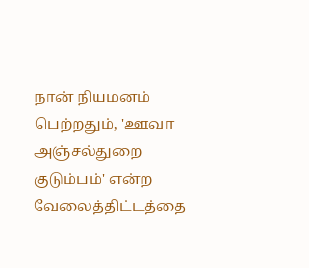நான் நியமனம் பெற்றதும், 'ஊவா அஞ்சல்துறை குடும்பம்' என்ற வேலைத்திட்டத்தை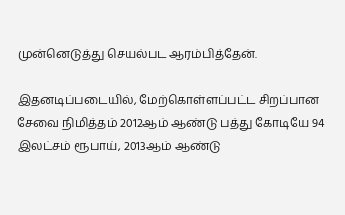முன்னெடுத்து செயல்பட ஆரம்பித்தேன்.

இதனடிப்படையில், மேற்கொள்ளப்பட்ட சிறப்பான சேவை நிமித்தம் 2012ஆம் ஆண்டு பத்து கோடியே 94 இலட்சம் ரூபாய், 2013ஆம் ஆண்டு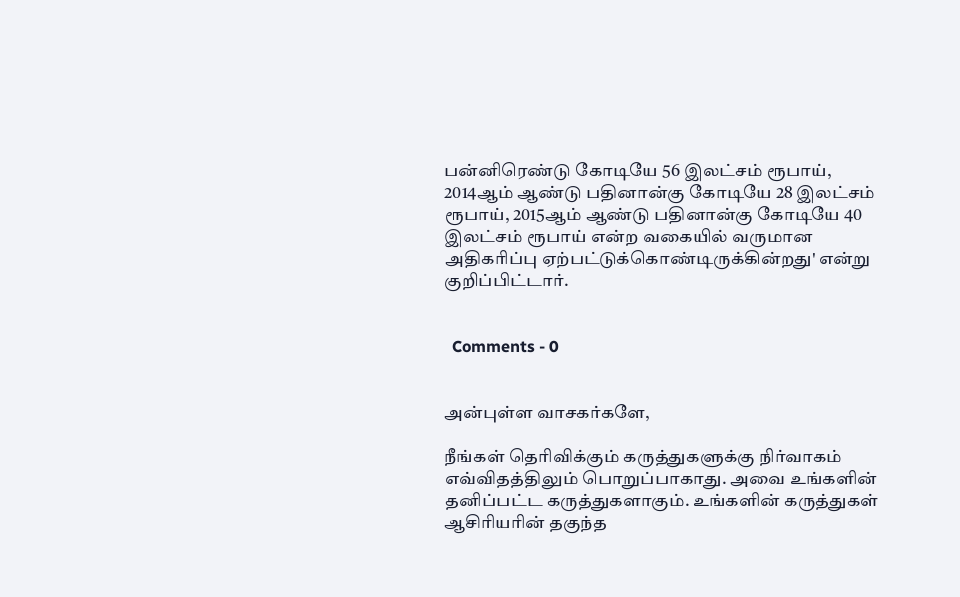பன்னிரெண்டு கோடியே 56 இலட்சம் ரூபாய், 2014ஆம் ஆண்டு பதினான்கு கோடியே 28 இலட்சம் ரூபாய், 2015ஆம் ஆண்டு பதினான்கு கோடியே 40 இலட்சம் ரூபாய் என்ற வகையில் வருமான அதிகரிப்பு ஏற்பட்டுக்கொண்டிருக்கின்றது' என்று குறிப்பிட்டார்.


  Comments - 0


அன்புள்ள வாசகர்களே,

நீங்கள் தெரிவிக்கும் கருத்துகளுக்கு நிர்வாகம் எவ்விதத்திலும் பொறுப்பாகாது. அவை உங்களின் தனிப்பட்ட கருத்துகளாகும். உங்களின் கருத்துகள் ஆசிரியரின் தகுந்த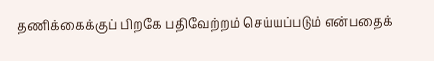தணிக்கைக்குப் பிறகே பதிவேற்றம் செய்யப்படும் என்பதைக்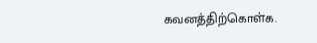கவனத்திற்கொள்க.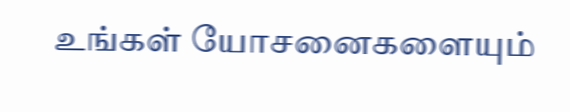உங்கள் யோசனைகளையும்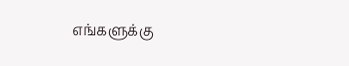எங்களுக்கு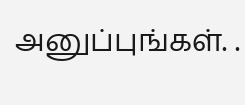அனுப்புங்கள். .